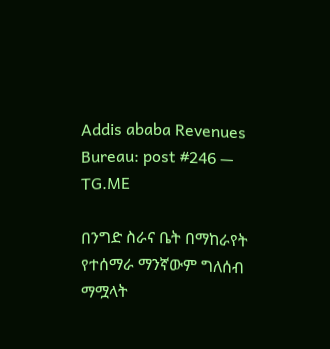Addis ababa Revenues Bureau: post #246 — TG.ME

በንግድ ስራና ቤት በማከራየት የተሰማራ ማንኛውም ግለሰብ ማሟላት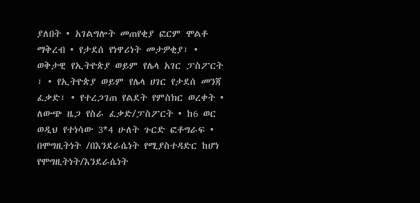ያለበት • አገልግሎት መጠየቂያ ፎርም ሞልቶ ማቅረብ • የታደሰ የነዋሪነት መታዎቂያ፣ • ወቅታዊ የኢትዮጵያ ወይም የሌላ አገር ፓስፖርት ፣ • የኢትዮጵያ ወይም የሌላ ሀገር የታደሰ መንጃ ፈቃድ፣ • የተረጋገጠ የልደት የምስክር ወረቀት • ለውጭ ዜጋ የስራ ፈቃድ/ፓስፖርት • ከ6 ወር ወዲህ የተነሳው 3*4 ሁለት ጉርድ ፎቶግራፍ • በሞግዚትነት /በእንደራሴነት የሚያስተዳድር ከሆነ የሞግዚትነት/እንደራሴነት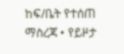ከፍ/ቤት የተሰጠ ማስረጃ • የይዞታ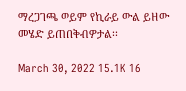ማረጋገጫ ወይም የኪራይ ውል ይዘው መሄድ ይጠበቅብዎታል፡፡

March 30, 2022 15.1K 16